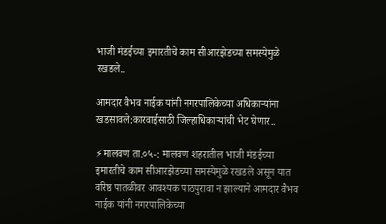भाजी मंडईच्या इमारतीचे काम सीआरझेडच्या समस्येमुळे रखडले..

आमदार वैभव नाईक यांनी नगरपालिकेच्या अधिकाऱ्यांना खडसावले:कारवाईसाठी जिल्हाधिकाऱ्यांची भेट घेणार..

⚡मालवण ता.०५-: मालवण शहरातील भाजी मंडईच्या इमारतीचे काम सीआरझेडच्या समस्येमुळे रखडले असून यात वरिष्ठ पातळीवर आवश्यक पाठपुरावा न झाल्याने आमदार वैभव नाईक यांनी नगरपालिकेच्या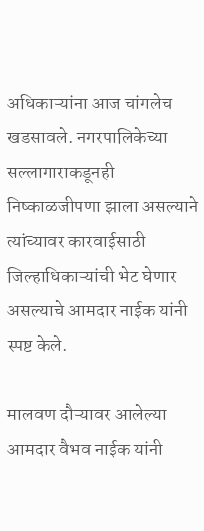अधिकाऱ्यांना आज चांगलेच खडसावले. नगरपालिकेच्या सल्लागाराकडूनही निष्काळजीपणा झाला असल्याने त्यांच्यावर कारवाईसाठी जिल्हाधिकाऱ्यांची भेट घेणार असल्याचे आमदार नाईक यांनी स्पष्ट केले.

मालवण दौऱ्यावर आलेल्या आमदार वैभव नाईक यांनी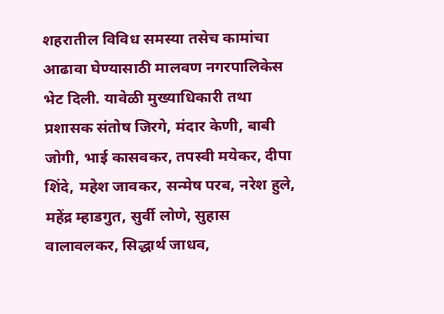शहरातील विविध समस्या तसेच कामांचा आढावा घेण्यासाठी मालवण नगरपालिकेस भेट दिली. यावेळी मुख्याधिकारी तथा प्रशासक संतोष जिरगे, मंदार केणी, बाबी जोगी, भाई कासवकर, तपस्वी मयेकर, दीपा शिंदे, महेश जावकर, सन्मेष परब, नरेश हुले, महेंद्र म्हाडगुत, सुर्वी लोणे, सुहास वालावलकर, सिद्धार्थ जाधव,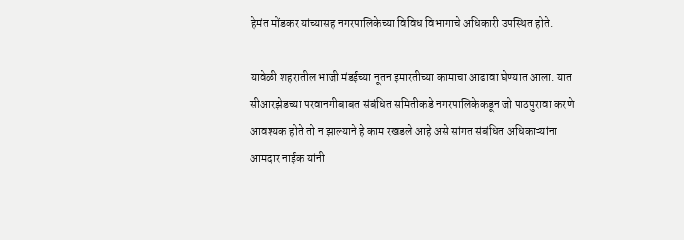हेमंत मोंडकर यांच्यासह नगरपालिकेच्या विविध विभागाचे अधिकारी उपस्थित होते.

यावेळी शहरातील भाजी मंडईच्या नूतन इमारतीच्या कामाचा आढावा घेण्यात आला. यात सीआरझेडच्या परवानगीबाबत संबंधित समितीकडे नगरपालिकेकडून जो पाठपुरावा करणे आवश्यक होते तो न झाल्याने हे काम रखडले आहे असे सांगत संबंधित अधिकाऱ्यांना आमदार नाईक यांनी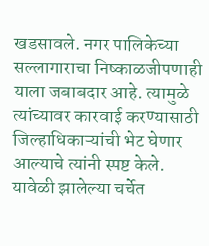खडसावले. नगर पालिकेच्या सल्लागाराचा निष्काळजीपणाही याला जबाबदार आहे. त्यामुळे त्यांच्यावर कारवाई करण्यासाठी जिल्हाधिकाऱ्यांची भेट घेणार आल्याचे त्यांनी स्पष्ट केले. यावेळी झालेल्या चर्चेत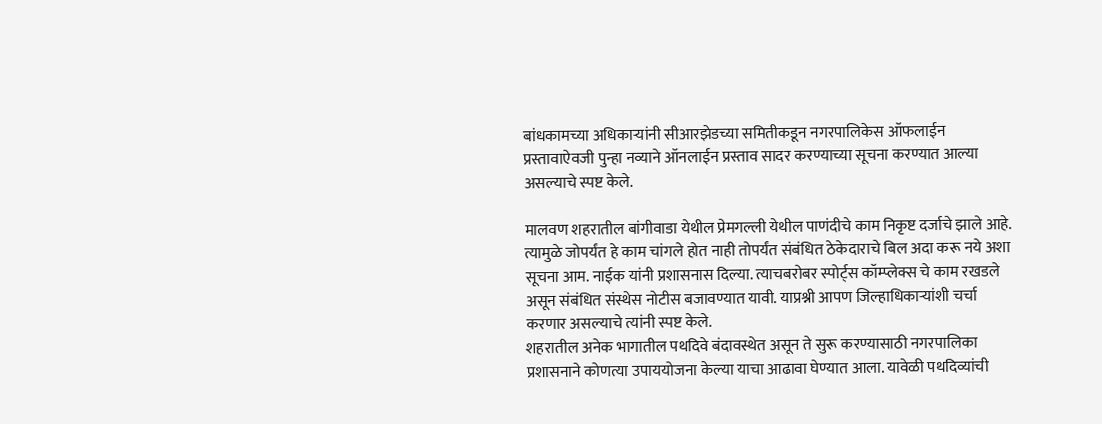बांधकामच्या अधिकाऱ्यांनी सीआरझेडच्या समितीकडून नगरपालिकेस ऑफलाईन प्रस्तावाऐवजी पुन्हा नव्याने ऑनलाईन प्रस्ताव सादर करण्याच्या सूचना करण्यात आल्या असल्याचे स्पष्ट केले.

मालवण शहरातील बांगीवाडा येथील प्रेमगल्ली येथील पाणंदीचे काम निकृष्ट दर्जाचे झाले आहे. त्यामुळे जोपर्यंत हे काम चांगले होत नाही तोपर्यंत संबंधित ठेकेदाराचे बिल अदा करू नये अशा सूचना आम. नाईक यांनी प्रशासनास दिल्या. त्याचबरोबर स्पोर्ट्स कॉम्प्लेक्स चे काम रखडले असून संबंधित संस्थेस नोटीस बजावण्यात यावी. याप्रश्नी आपण जिल्हाधिकाऱ्यांशी चर्चा करणार असल्याचे त्यांनी स्पष्ट केले.
शहरातील अनेक भागातील पथदिवे बंदावस्थेत असून ते सुरू करण्यासाठी नगरपालिका प्रशासनाने कोणत्या उपाययोजना केल्या याचा आढावा घेण्यात आला. यावेळी पथदिव्यांची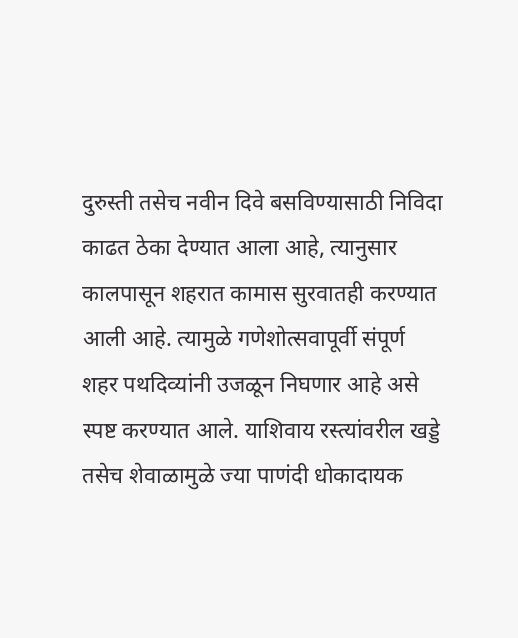दुरुस्ती तसेच नवीन दिवे बसविण्यासाठी निविदा काढत ठेका देण्यात आला आहे, त्यानुसार कालपासून शहरात कामास सुरवातही करण्यात आली आहे. त्यामुळे गणेशोत्सवापूर्वी संपूर्ण शहर पथदिव्यांनी उजळून निघणार आहे असे स्पष्ट करण्यात आले. याशिवाय रस्त्यांवरील खड्डे तसेच शेवाळामुळे ज्या पाणंदी धोकादायक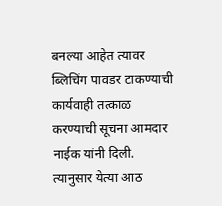बनल्या आहेत त्यावर ब्लिचिंग पावडर टाकण्याची कार्यवाही तत्काळ करण्याची सूचना आमदार नाईक यांनी दिली. त्यानुसार येत्या आठ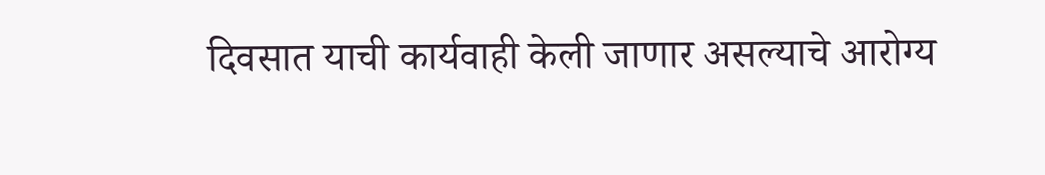दिवसात याची कार्यवाही केली जाणार असल्याचे आरोग्य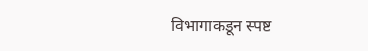विभागाकडून स्पष्ट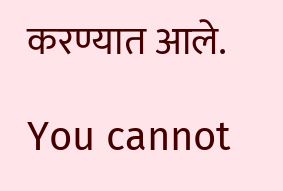करण्यात आले.

You cannot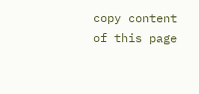copy content of this page